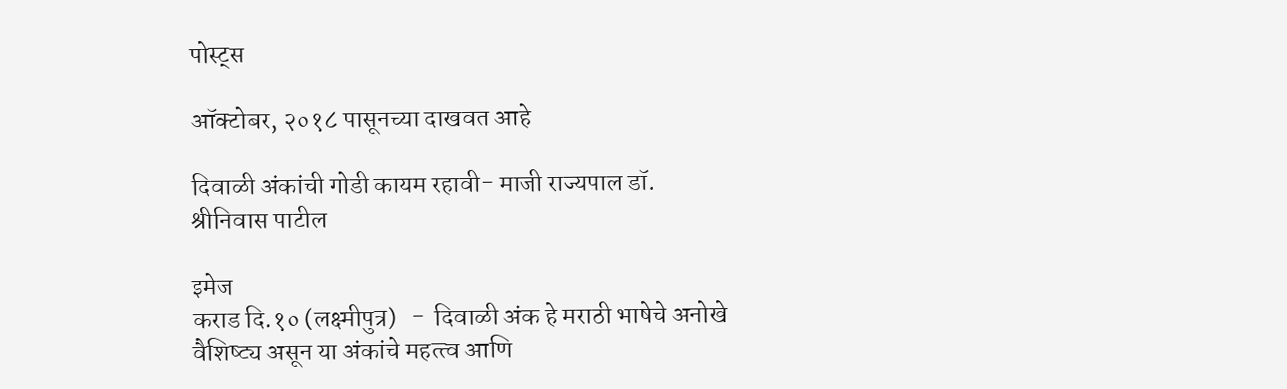पोस्ट्स

ऑक्टोबर, २०१८ पासूनच्या दाखवत आहे

दिवाळी अंकांची गोडी कायम रहावी- माजी राज्‍यपाल डॉ. श्रीनिवास पाटील

इमेज
कराड दि.१० (लक्ष्मीपुत्र)   -  दिवाळी अंक हे मराठी भाषेचे अनोखे वैशिष्‍ट्य असून या अंकांचे महत्‍त्‍व आणि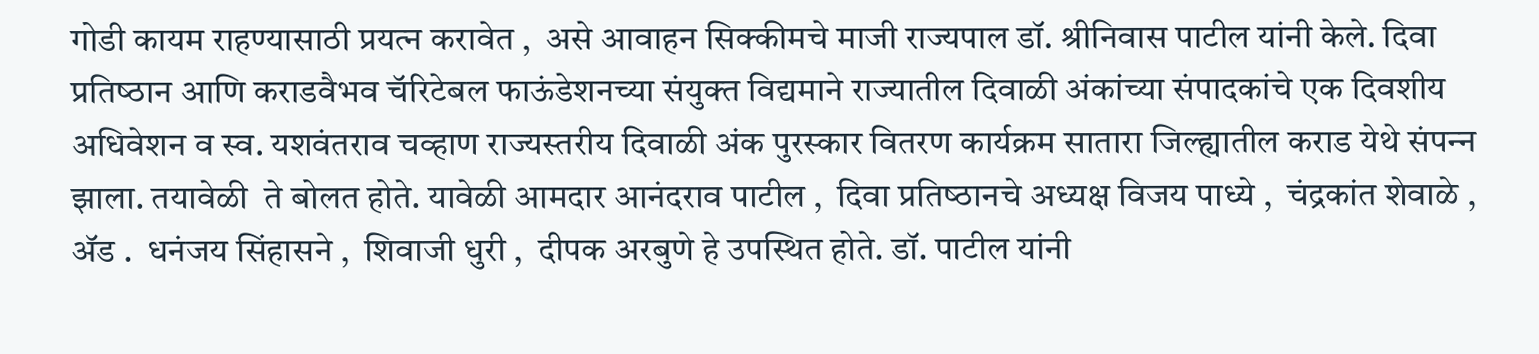गोडी कायम राहण्‍यासाठी प्रयत्‍न करावेत ,  असे आवाहन सिक्‍कीमचे माजी राज्‍यपाल डॉ. श्रीनिवास पाटील यांनी केले. दिवा प्रतिष्‍ठान आणि कराडवैभव चॅरिटेबल फाऊंडेशनच्‍या संयुक्‍त विद्यमाने राज्‍यातील दिवाळी अंकांच्‍या संपादकांचे एक दिवशीय अधिवेशन व स्‍व. यशवंतराव चव्‍हाण राज्‍यस्‍तरीय दिवाळी अंक पुरस्‍कार वितरण कार्यक्रम सातारा जिल्‍ह्यातील कराड येथे संपन्‍न झाला. तयावेळी  ते बोलत होते. यावेळी आमदार आनंदराव पाटील ,  दिवा प्रतिष्‍ठानचे अध्‍यक्ष विजय पाध्‍ये ,  चंद्रकांत शेवाळे ,  ॲड .  धनंजय सिंहासने ,  शिवाजी धुरी ,  दीपक अरबुणे हे उपस्थित होते. डॉ. पाटील यांनी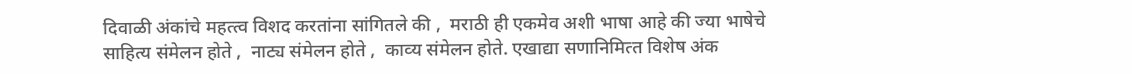दिवाळी अंकांचे महत्‍त्‍व विशद करतांना सांगितले की ,  मराठी ही एकमेव अशी भाषा आहे की ज्‍या भाषेचे साहित्‍य संमेलन होते ,  नाट्य संमेलन होते ,  काव्‍य संमेलन होते. एखाद्या सणानिमित्‍त विशेष अंक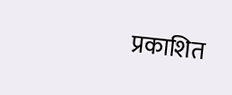प्रकाशित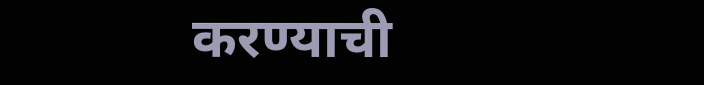करण्‍याची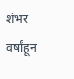शंभर वर्षांहून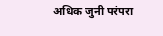अधिक जुनी परंपरा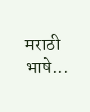मराठी भाषे...